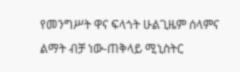የመንግሥት ዋና ፍላጎት ሁልጊዜም ሰላምና ልማት ብቻ ነው-ጠቅላይ ሚኒስትር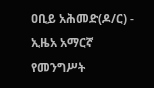ዐቢይ አሕመድ(ዶ/ር) - ኢዜአ አማርኛ
የመንግሥት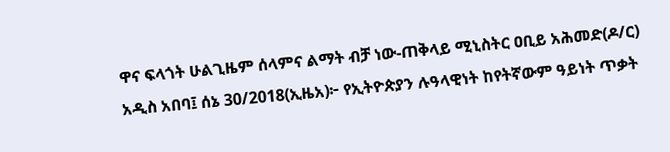ዋና ፍላጎት ሁልጊዜም ሰላምና ልማት ብቻ ነው-ጠቅላይ ሚኒስትር ዐቢይ አሕመድ(ዶ/ር)
አዲስ አበባ፤ ሰኔ 30/2018(ኢዜአ)፦ የኢትዮጵያን ሉዓላዊነት ከየትኛውም ዓይነት ጥቃት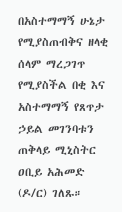በአስተማማኝ ሁኔታ የሚያስጠብቅና ዘላቂ ሰላም ማረጋገጥ የሚያስችል በቂ እና አስተማማኝ የጸጥታ ኃይል መገንባቱን ጠቅላይ ሚኒስትር ዐቢይ አሕመድ (ዶ/ር) ገለጹ።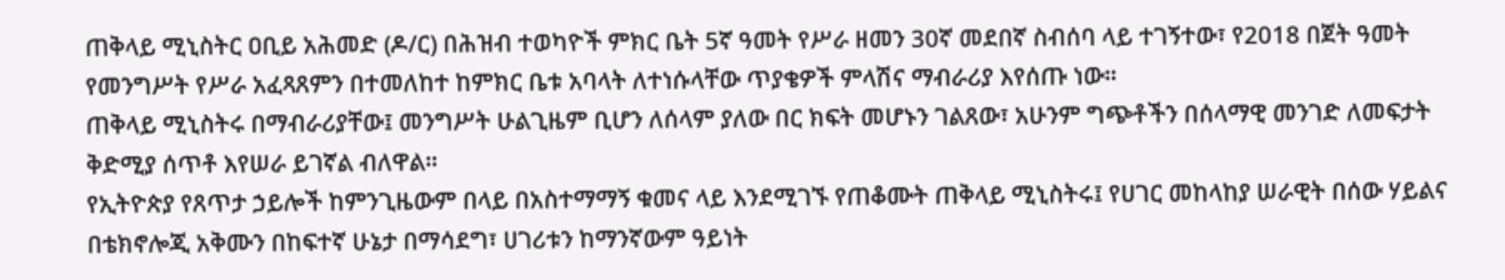ጠቅላይ ሚኒስትር ዐቢይ አሕመድ (ዶ/ር) በሕዝብ ተወካዮች ምክር ቤት 5ኛ ዓመት የሥራ ዘመን 30ኛ መደበኛ ስብሰባ ላይ ተገኝተው፣ የ2018 በጀት ዓመት የመንግሥት የሥራ አፈጻጸምን በተመለከተ ከምክር ቤቱ አባላት ለተነሱላቸው ጥያቄዎች ምላሽና ማብራሪያ እየሰጡ ነው።
ጠቅላይ ሚኒስትሩ በማብራሪያቸው፤ መንግሥት ሁልጊዜም ቢሆን ለሰላም ያለው በር ክፍት መሆኑን ገልጸው፣ አሁንም ግጭቶችን በሰላማዊ መንገድ ለመፍታት ቅድሚያ ሰጥቶ እየሠራ ይገኛል ብለዋል።
የኢትዮጵያ የጸጥታ ኃይሎች ከምንጊዜውም በላይ በአስተማማኝ ቁመና ላይ እንደሚገኙ የጠቆሙት ጠቅላይ ሚኒስትሩ፤ የሀገር መከላከያ ሠራዊት በሰው ሃይልና በቴክኖሎጂ አቅሙን በከፍተኛ ሁኔታ በማሳደግ፣ ሀገሪቱን ከማንኛውም ዓይነት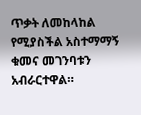ጥቃት ለመከላከል የሚያስችል አስተማማኝ ቁመና መገንባቱን አብራርተዋል።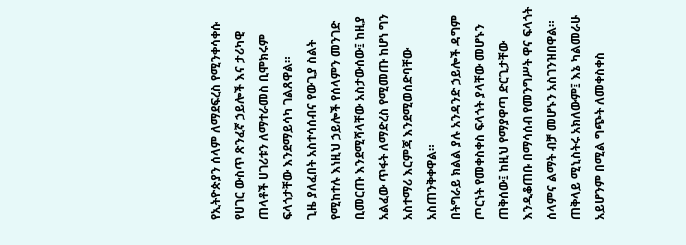የኢትዮጵያን ሰላም ለማደፍረስ የሚንቀሳቀሱ የሀገር ውስጥ ጽንፈኛ ኃይሎች እና ታሪካዊ ጠላቶች ሀገሪቱን ለማተራመስ ቢሞክሩም ፍላጎታቸው እንደማይሳካ ገልጸዋል።
ጊዜ ያለፈበት አስተሳሰብና የውጊያ ስልት የሚከተሉ እነዚህ ኃይሎች የሰላምን መንገድ ቢመርጡ እንደሚሻላቸው አስታውሰው፤ ከዚያ አልፈው ጥፋት ለማድረስ የሚመጡ ከሆነ ግን አስተማሪ እርምጃ እንደሚወሰድባቸው አስጠንቅቀዋል።
በትግራይ ክልል ያሉ አንዳንድ ኃይሎች ዳግም ጦርነት የመቀስቀስ ፍላጎት ያላቸው መሆኑን ጠቅሰው፤ ከዚህ የማያዋጣ ድርጊታቸው እንዲቆጠቡ በማሳሰብ የመንግሥት ዋና ፍላጎት ሰላምና ልማት ብቻ መሆኑን አስገንዝበዋል።
ጠቅላይ ሚኒስትሩ አክለውም፤ እኔ ካልመራሁ አይሆንም በሚል ግጭት ለመቀስቀስ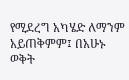የሚደረግ አካሄድ ለማንም አይጠቅምም፤ በአሁኑ ወቅት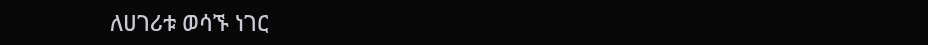ለሀገሪቱ ወሳኙ ነገር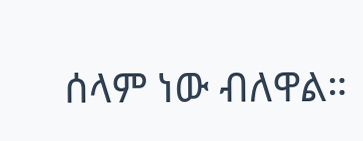ሰላም ነው ብለዋል።